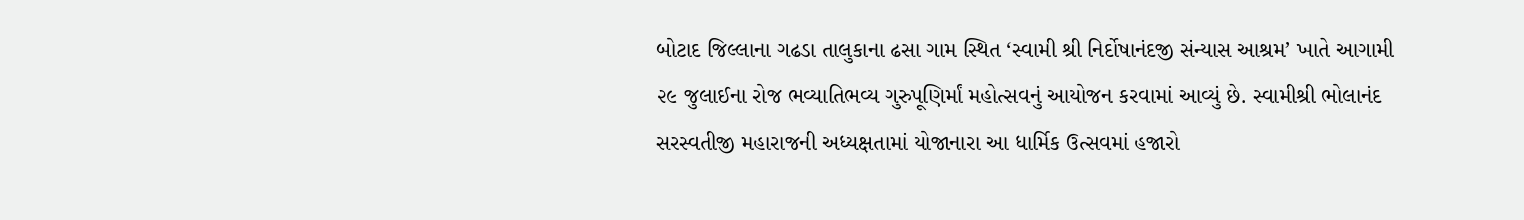બોટાદ જિલ્લાના ગઢડા તાલુકાના ઢસા ગામ સ્થિત ‘સ્વામી શ્રી નિર્દોષાનંદજી સંન્યાસ આશ્રમ’ ખાતે આગામી ૨૯ જુલાઈના રોજ ભવ્યાતિભવ્ય ગુરુપૂણિર્માં મહોત્સવનું આયોજન કરવામાં આવ્યું છે. સ્વામીશ્રી ભોલાનંદ સરસ્વતીજી મહારાજની અધ્યક્ષતામાં યોજાનારા આ ધાર્મિક ઉત્સવમાં હજારો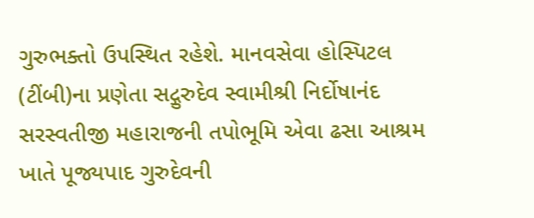ગુરુભક્તો ઉપસ્થિત રહેશે. માનવસેવા હોસ્પિટલ (ટીંબી)ના પ્રણેતા સદ્ગુરુદેવ સ્વામીશ્રી નિર્દોષાનંદ સરસ્વતીજી મહારાજની તપોભૂમિ એવા ઢસા આશ્રમ ખાતે પૂજ્યપાદ ગુરુદેવની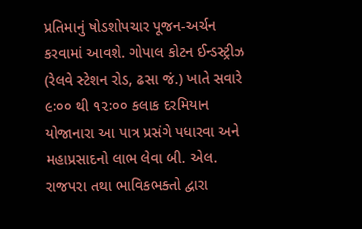પ્રતિમાનું ષોડશોપચાર પૂજન-અર્ચન કરવામાં આવશે. ગોપાલ કોટન ઈન્ડસ્ટ્રીઝ (રેલવે સ્ટેશન રોડ, ઢસા જં.) ખાતે સવારે ૯ઃ૦૦ થી ૧૨ઃ૦૦ કલાક દરમિયાન યોજાનારા આ પાત્ર પ્રસંગે પધારવા અને મહાપ્રસાદનો લાભ લેવા બી. એલ. રાજપરા તથા ભાવિકભક્તો દ્વારા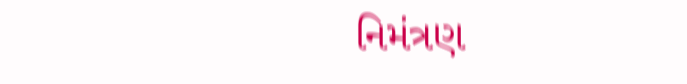નિમંત્રણ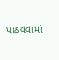પાઠવવામાં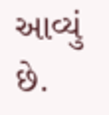આવ્યું છે.